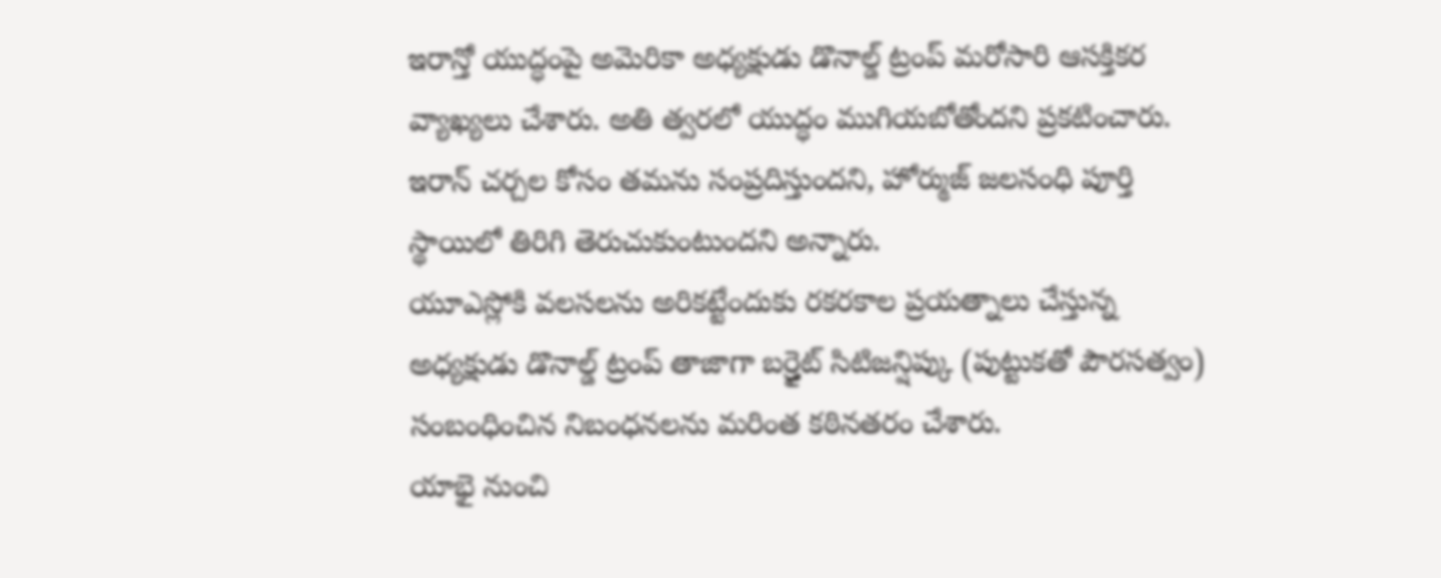ఇరాన్తో యుద్ధంపై అమెరికా అధ్యక్షుడు డొనాల్డ్ ట్రంప్ మరోసారి ఆసక్తికర వ్యాఖ్యలు చేశారు. అతి త్వరలో యుద్ధం ముగియబోతోందని ప్రకటించారు. ఇరాన్ చర్చల కోసం తమను సంప్రదిస్తుందని, హోర్ముజ్ జలసంధి పూర్తి స్థాయిలో తిరిగి తెరుచుకుంటుందని అన్నారు.
యూఎస్లోకి వలసలను అరికట్టేందుకు రకరకాల ప్రయత్నాలు చేస్తున్న అధ్యక్షుడు డొనాల్డ్ ట్రంప్ తాజాగా బర్త్రైట్ సిటిజన్షిప్కు (పుట్టుకతో పౌరసత్వం) సంబంధించిన నిబంధనలను మరింత కఠినతరం చేశారు.
యాభై నుంచి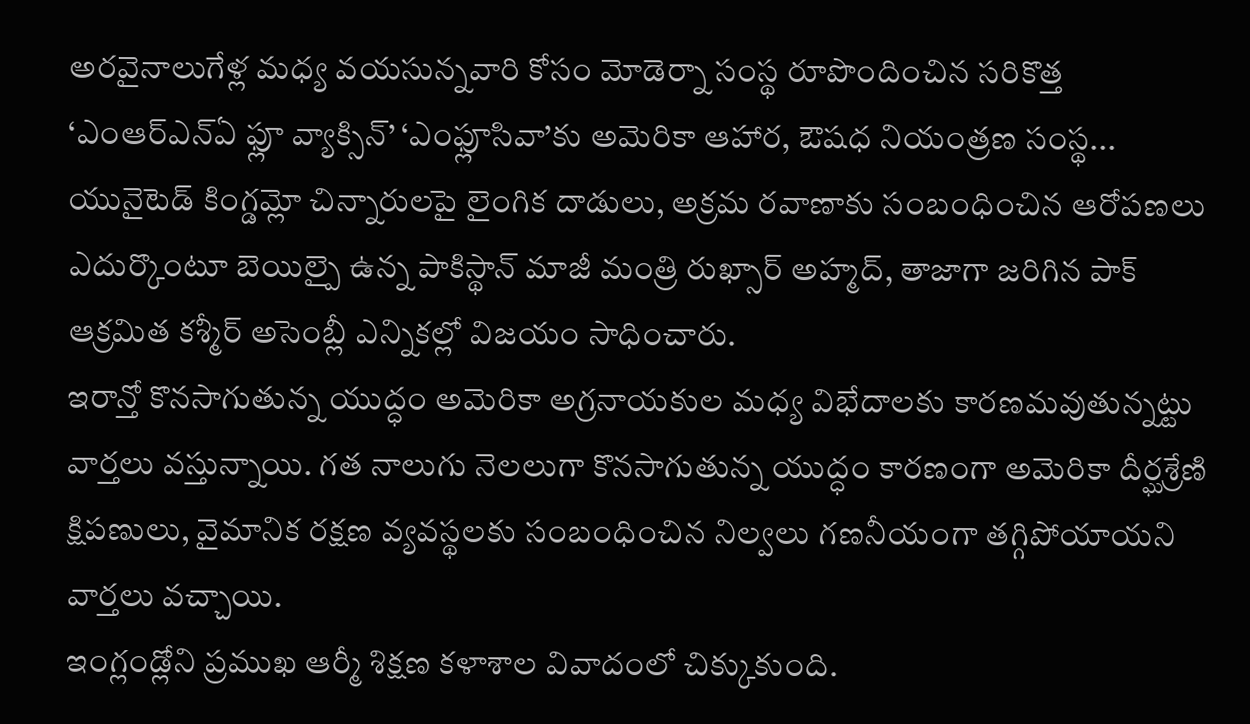అరవైనాలుగేళ్ల మధ్య వయసున్నవారి కోసం మోడెర్నా సంస్థ రూపొందించిన సరికొత్త ‘ఎంఆర్ఎన్ఏ ఫ్లూ వ్యాక్సిన్’ ‘ఎంఫ్లూసివా’కు అమెరికా ఆహార, ఔషధ నియంత్రణ సంస్థ...
యునైటెడ్ కింగ్డమ్లో చిన్నారులపై లైంగిక దాడులు, అక్రమ రవాణాకు సంబంధించిన ఆరోపణలు ఎదుర్కొంటూ బెయిల్పై ఉన్న పాకిస్థాన్ మాజీ మంత్రి రుఖ్సార్ అహ్మద్, తాజాగా జరిగిన పాక్ ఆక్రమిత కశ్మీర్ అసెంబ్లీ ఎన్నికల్లో విజయం సాధించారు.
ఇరాన్తో కొనసాగుతున్న యుద్ధం అమెరికా అగ్రనాయకుల మధ్య విభేదాలకు కారణమవుతున్నట్టు వార్తలు వస్తున్నాయి. గత నాలుగు నెలలుగా కొనసాగుతున్న యుద్ధం కారణంగా అమెరికా దీర్ఘశ్రేణి క్షిపణులు, వైమానిక రక్షణ వ్యవస్థలకు సంబంధించిన నిల్వలు గణనీయంగా తగ్గిపోయాయని వార్తలు వచ్చాయి.
ఇంగ్లండ్లోని ప్రముఖ ఆర్మీ శిక్షణ కళాశాల వివాదంలో చిక్కుకుంది.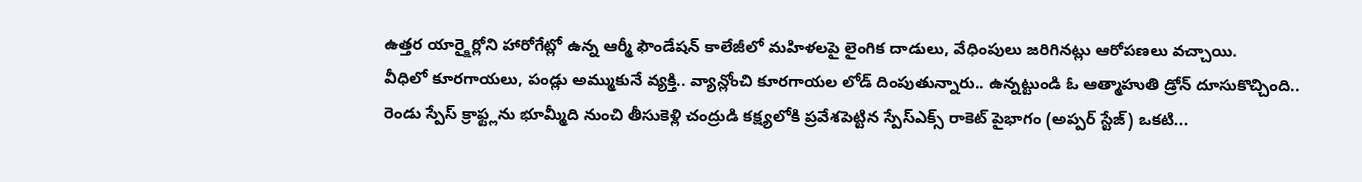ఉత్తర యార్క్షైర్లోని హారోగేట్లో ఉన్న ఆర్మీ ఫౌండేషన్ కాలేజీలో మహిళలపై లైంగిక దాడులు, వేధింపులు జరిగినట్లు ఆరోపణలు వచ్చాయి.
వీధిలో కూరగాయలు, పండ్లు అమ్ముకునే వ్యక్తి.. వ్యాన్లోంచి కూరగాయల లోడ్ దింపుతున్నారు.. ఉన్నట్టుండి ఓ ఆత్మాహుతి డ్రోన్ దూసుకొచ్చింది..
రెండు స్పేస్ క్రాఫ్ట్లను భూమ్మీది నుంచి తీసుకెళ్లి చంద్రుడి కక్ష్యలోకి ప్రవేశపెట్టిన స్పేస్ఎక్స్ రాకెట్ పైభాగం (అప్పర్ స్టేజ్) ఒకటి...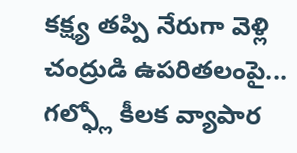కక్ష్య తప్పి నేరుగా వెళ్లి చంద్రుడి ఉపరితలంపై...
గల్ఫ్లో కీలక వ్యాపార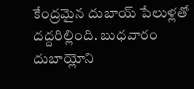కేంద్రమైన దుబాయ్ పేలుళ్లతో దద్దరిల్లింది. బుధవారం దుబాయ్లోని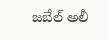జబేల్ అలీ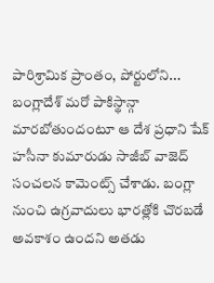పారిశ్రామిక ప్రాంతం, పోర్టులోని...
బంగ్లాదేశ్ మరో పాకిస్థాన్గా మారబోతుందంటూ ఆ దేశ ప్రధాని షేక్ హసీనా కుమారుడు సాజీబ్ వాజెద్ సంచలన కామెంట్స్ చేశాడు. బంగ్లా నుంచి ఉగ్రవాదులు భారత్లోకి చొరబడే అవకాశం ఉందని అతడు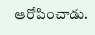ఆరోపించాడు.